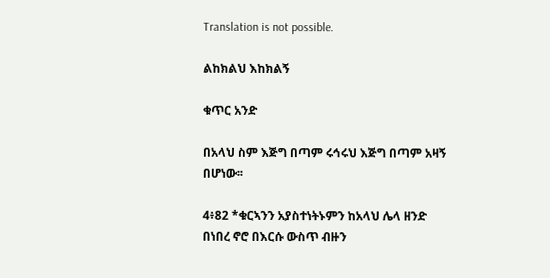Translation is not possible.

ልከክልህ እከክልኝ

ቁጥር አንድ

በአላህ ስም እጅግ በጣም ሩኅሩህ እጅግ በጣም አዛኝ በሆነው፡፡

4፥82 *ቁርኣንን አያስተነትኑምን ከአላህ ሌላ ዘንድ በነበረ ኖሮ በእርሱ ውስጥ ብዙን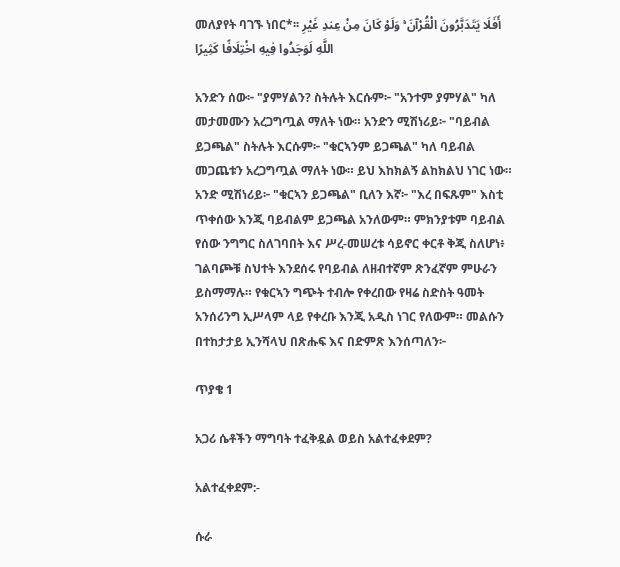መለያየት ባገኙ ነበር*፡፡ أَفَلَا يَتَدَبَّرُونَ الْقُرْآنَ ۚ وَلَوْ كَانَ مِنْ عِندِ غَيْرِ اللَّهِ لَوَجَدُوا فِيهِ اخْتِلَافًا كَثِيرًا

አንድን ሰው፦ "ያምሃልን? ስትሉት እርሱም፦ "አንተም ያምሃል" ካለ መታመሙን አረጋግጧል ማለት ነው። አንድን ሚሽነሪይ፦ "ባይብል ይጋጫል" ስትሉት እርሱም፦ "ቁርኣንም ይጋጫል" ካለ ባይብል መጋጨቱን አረጋግጧል ማለት ነው። ይህ እከክልኝ ልከክልህ ነገር ነው። አንድ ሚሽነሪይ፦ "ቁርኣን ይጋጫል" ቢለን እኛ፦ "እረ በፍጹም" እስቲ ጥቀሰው እንጂ ባይብልም ይጋጫል አንለውም። ምክንያቱም ባይብል የሰው ንግግር ስለገባበት እና ሥረ-መሠረቱ ሳይኖር ቀርቶ ቅጂ ስለሆነ፥ ገልባጮቹ ስህተት እንደሰሩ የባይብል ለዘብተኛም ጽንፈኛም ምሁራን ይስማማሉ። የቁርኣን ግጭት ተብሎ የቀረበው የዛሬ ስድስት ዓመት አንሰሪንግ ኢሥላም ላይ የቀረቡ እንጂ አዲስ ነገር የለውም። መልሱን በተከታታይ ኢንሻላህ በጽሑፍ እና በድምጽ እንሰጣለን፦

ጥያቄ 1

አጋሪ ሴቶችን ማግባት ተፈቅዷል ወይስ አልተፈቀደም?

አልተፈቀደም:-

ሱራ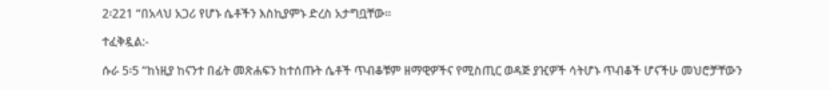2፡221 “በአላህ አጋሪ የሆኑ ሴቶችን እስኪያምኑ ድረስ አታግቧቸው፡፡

ተፈቅዷል:-

ሱራ 5፡5 “ከነዚያ ከናንተ በፊት መጽሐፍን ከተሰጡት ሴቶች ጥብቆቹም ዘማዊዎችና የሚስጢር ወዳጅ ያዢዎች ሳትሆኑ ጥብቆች ሆናችሁ መህሮቻቸውን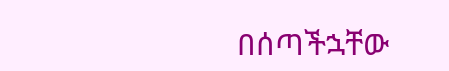በሰጣችኋቸው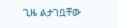ጊዜ ልታገቧቸው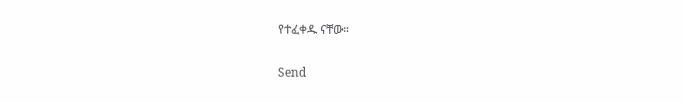የተፈቀዱ ናቸው።

Send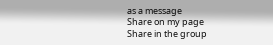as a message
Share on my page
Share in the group